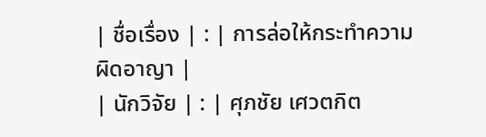| ชื่อเรื่อง | : | การล่อให้กระทำความผิดอาญา |
| นักวิจัย | : | ศุภชัย เศวตกิต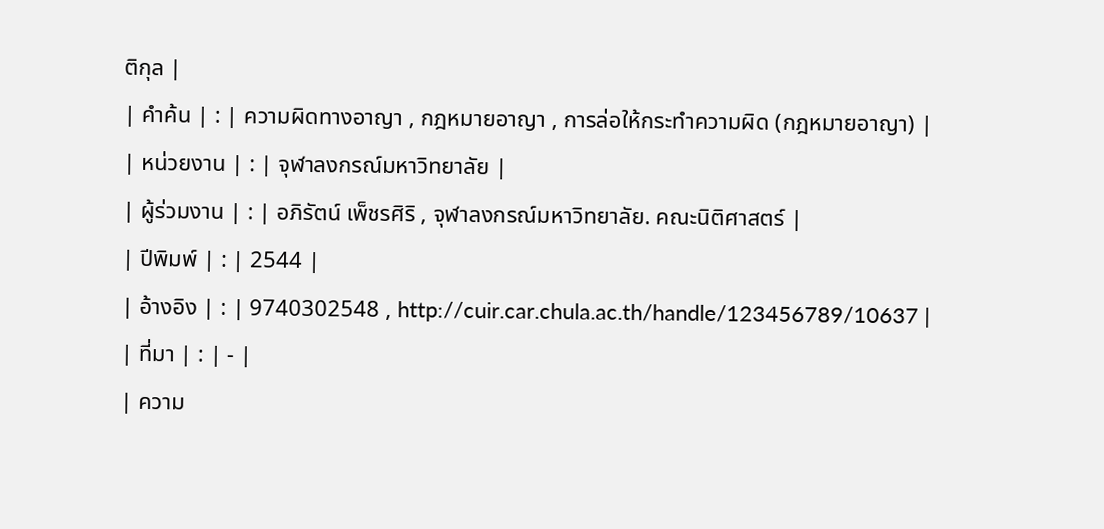ติกุล |
| คำค้น | : | ความผิดทางอาญา , กฎหมายอาญา , การล่อให้กระทำความผิด (กฎหมายอาญา) |
| หน่วยงาน | : | จุฬาลงกรณ์มหาวิทยาลัย |
| ผู้ร่วมงาน | : | อภิรัตน์ เพ็ชรศิริ , จุฬาลงกรณ์มหาวิทยาลัย. คณะนิติศาสตร์ |
| ปีพิมพ์ | : | 2544 |
| อ้างอิง | : | 9740302548 , http://cuir.car.chula.ac.th/handle/123456789/10637 |
| ที่มา | : | - |
| ความ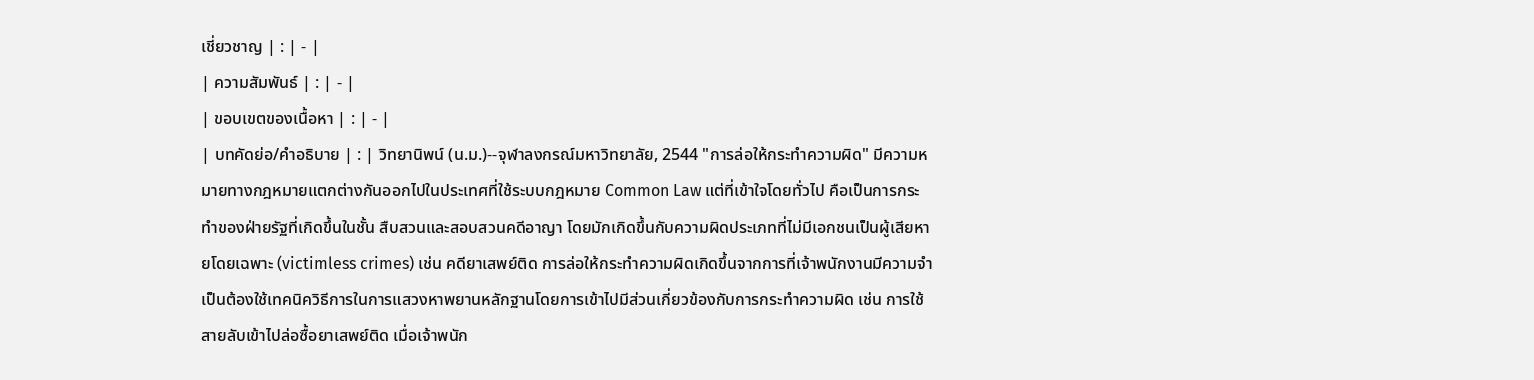เชี่ยวชาญ | : | - |
| ความสัมพันธ์ | : | - |
| ขอบเขตของเนื้อหา | : | - |
| บทคัดย่อ/คำอธิบาย | : | วิทยานิพน์ (น.ม.)--จุฬาลงกรณ์มหาวิทยาลัย, 2544 "การล่อให้กระทำความผิด" มีความหมายทางกฎหมายแตกต่างกันออกไปในประเทศที่ใช้ระบบกฎหมาย Common Law แต่ที่เข้าใจโดยทั่วไป คือเป็นการกระทำของฝ่ายรัฐที่เกิดขึ้นในชั้น สืบสวนและสอบสวนคดีอาญา โดยมักเกิดขึ้นกับความผิดประเภทที่ไม่มีเอกชนเป็นผู้เสียหายโดยเฉพาะ (victimless crimes) เช่น คดียาเสพย์ติด การล่อให้กระทำความผิดเกิดขึ้นจากการที่เจ้าพนักงานมีความจำเป็นต้องใช้เทคนิควิธีการในการแสวงหาพยานหลักฐานโดยการเข้าไปมีส่วนเกี่ยวข้องกับการกระทำความผิด เช่น การใช้สายลับเข้าไปล่อซื้อยาเสพย์ติด เมื่อเจ้าพนัก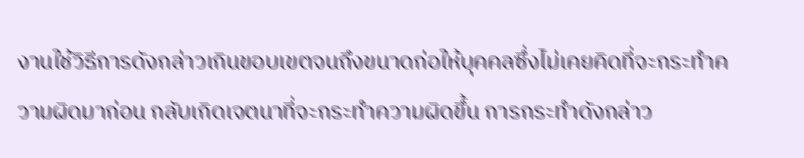งานใช้วิธีการดังกล่าวเกินขอบเขตจนถึงขนาดก่อให้บุคคลซึ่งไม่เคยคิดที่จะกระทำความผิดมาก่อน กลับเกิดเจตนาที่จะกระทำความผิดขึ้น การกระทำดังกล่าว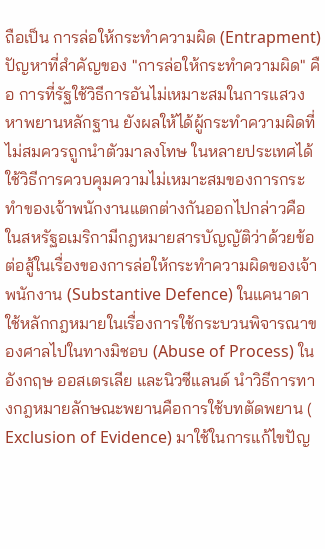ถือเป็น การล่อให้กระทำความผิด (Entrapment) ปัญหาที่สำคัญของ "การล่อให้กระทำความผิด" คือ การที่รัฐใช้วิธีการอันไม่เหมาะสมในการแสวงหาพยานหลักฐาน ยังผลให้ได้ผู้กระทำความผิดที่ไม่สมควรถูกนำตัวมาลงโทษ ในหลายประเทศได้ใช้วิธีการควบคุมความไม่เหมาะสมของการกระทำของเจ้าพนักงานแตกต่างกันออกไปกล่าวคือ ในสหรัฐอเมริกามีกฎหมายสารบัญญัติว่าด้วยข้อต่อสู้ในเรื่องของการล่อให้กระทำความผิดของเจ้าพนักงาน (Substantive Defence) ในแคนาดาใช้หลักกฎหมายในเรื่องการใช้กระบวนพิจารณาของศาลไปในทางมิชอบ (Abuse of Process) ในอังกฤษ ออสเตรเลีย และนิวซีแลนด์ นำวิธีการทางกฎหมายลักษณะพยานคือการใช้บทตัดพยาน ( Exclusion of Evidence) มาใช้ในการแก้ไขปัญ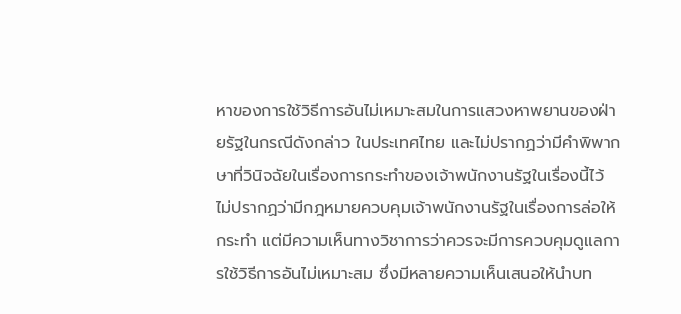หาของการใช้วิธีการอันไม่เหมาะสมในการแสวงหาพยานของฝ่ายรัฐในกรณีดังกล่าว ในประเทศไทย และไม่ปรากฏว่ามีคำพิพากษาที่วินิจฉัยในเรื่องการกระทำของเจ้าพนักงานรัฐในเรื่องนี้ไว้ ไม่ปรากฏว่ามีกฎหมายควบคุมเจ้าพนักงานรัฐในเรื่องการล่อให้กระทำ แต่มีความเห็นทางวิชาการว่าควรจะมีการควบคุมดูแลการใช้วิธีการอันไม่เหมาะสม ซึ่งมีหลายความเห็นเสนอให้นำบท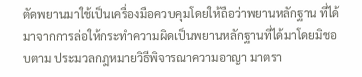ตัดพยานมาใช้เป็นเครื่องมือควบคุมโดยให้ถือว่าพยานหลักฐาน ที่ได้มาจากการล่อให้กระทำความผิดเป็นพยานหลักฐานที่ได้มาโดยมิชอบตาม ประมวลกฎหมายวิธีพิจารณาความอาญา มาตรา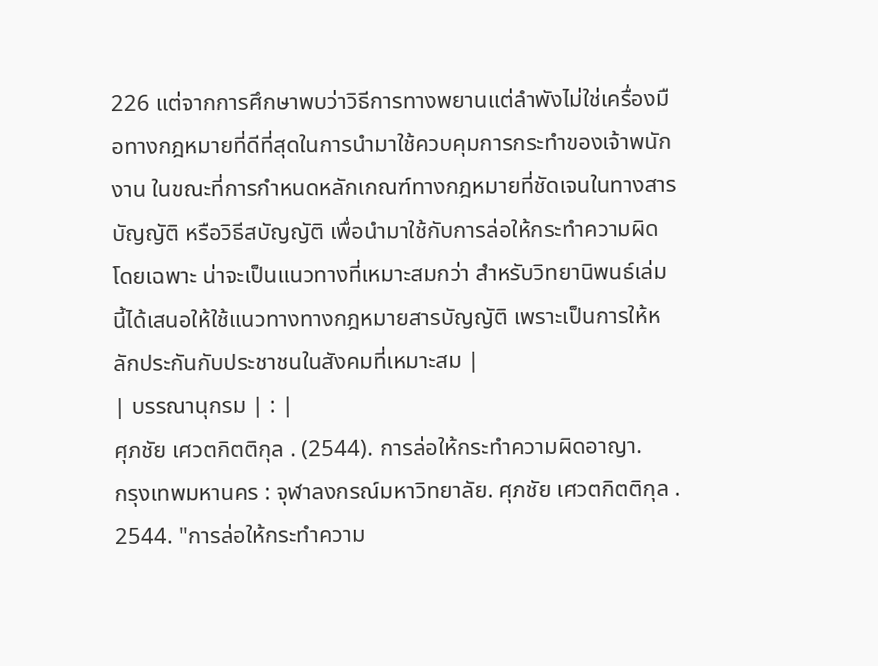226 แต่จากการศึกษาพบว่าวิธีการทางพยานแต่ลำพังไม่ใช่เครื่องมือทางกฎหมายที่ดีที่สุดในการนำมาใช้ควบคุมการกระทำของเจ้าพนักงาน ในขณะที่การกำหนดหลักเกณฑ์ทางกฎหมายที่ชัดเจนในทางสารบัญญัติ หรือวิธีสบัญญัติ เพื่อนำมาใช้กับการล่อให้กระทำความผิดโดยเฉพาะ น่าจะเป็นแนวทางที่เหมาะสมกว่า สำหรับวิทยานิพนธ์เล่มนี้ได้เสนอให้ใช้แนวทางทางกฎหมายสารบัญญัติ เพราะเป็นการให้หลักประกันกับประชาชนในสังคมที่เหมาะสม |
| บรรณานุกรม | : |
ศุภชัย เศวตกิตติกุล . (2544). การล่อให้กระทำความผิดอาญา.
กรุงเทพมหานคร : จุฬาลงกรณ์มหาวิทยาลัย. ศุภชัย เศวตกิตติกุล . 2544. "การล่อให้กระทำความ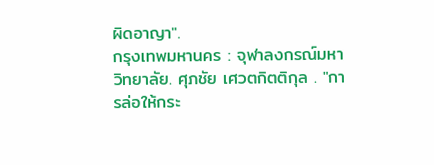ผิดอาญา".
กรุงเทพมหานคร : จุฬาลงกรณ์มหาวิทยาลัย. ศุภชัย เศวตกิตติกุล . "การล่อให้กระ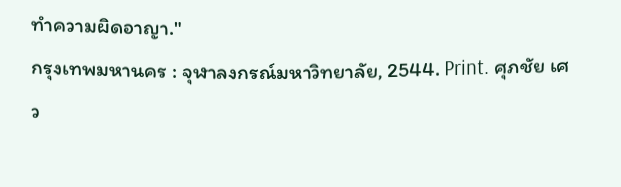ทำความผิดอาญา."
กรุงเทพมหานคร : จุฬาลงกรณ์มหาวิทยาลัย, 2544. Print. ศุภชัย เศว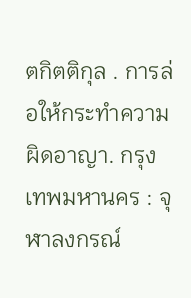ตกิตติกุล . การล่อให้กระทำความผิดอาญา. กรุงเทพมหานคร : จุฬาลงกรณ์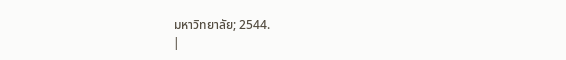มหาวิทยาลัย; 2544.
|